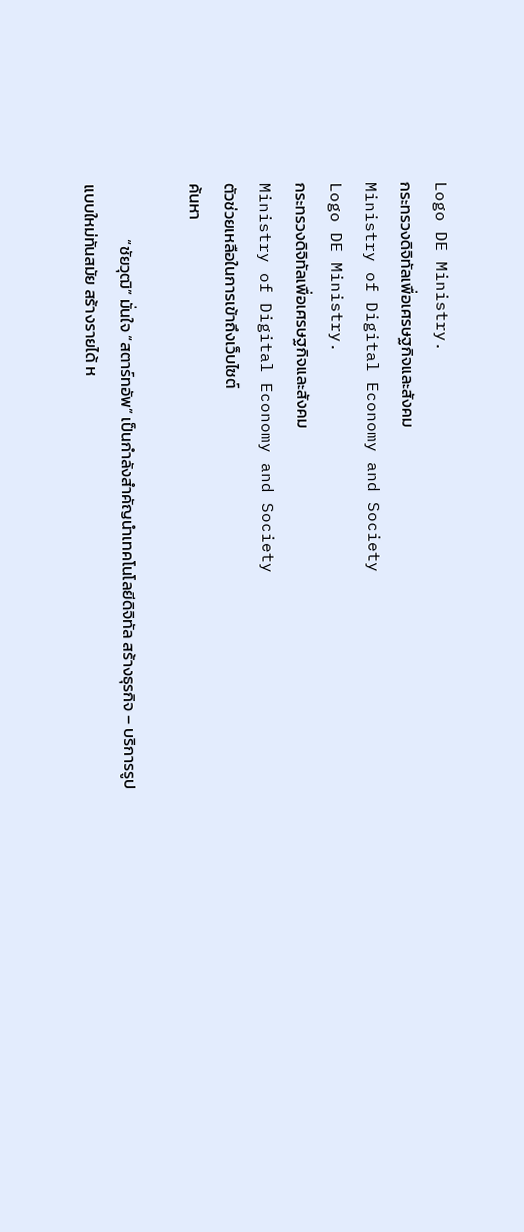Logo DE Ministry.
กระทรวงดิจิทัลเพื่อเศรษฐกิจและสังคม
Ministry of Digital Economy and Society
Logo DE Ministry.
กระทรวงดิจิทัลเพื่อเศรษฐกิจและสังคม
Ministry of Digital Economy and Society
ตัวช่วยเหลือในการเข้าถึงเว็บไซต์
ค้นหา

               “ชัยวุฒิ” มั่นใจ “สตาร์ทอัพ” เป็นกำลังสำคัญนำเทคโนโลยีดิจิทัล สร้างธุรกิจ – บริการรูปแบบใหม่ทันสมัย สร้างรายได้ ห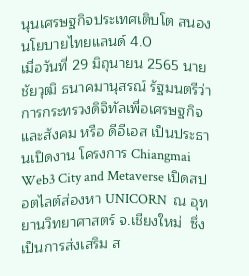นุนเศรษฐกิจประเทศเติบโต สนองนโยบายไทยแลนด์ 4.0                   เมื่อวันที่ 29 มิถุนายน 2565 นายชัยวุฒิ ธนาคมานุสรณ์ รัฐมนตรีว่าการกระทรวงดิจิทัลเพื่อเศรษฐกิจและสังคม หรือ ดีอีเอส เป็นประธานเปิดงาน โครงการ Chiangmai Web3 City and Metaverse เปิดสปอตไลต์ส่องหา UNICORN  ณ อุทยานวิทยาศาสตร์ จ.เชียงใหม่  ซึ่งเป็นการส่งเสริม ส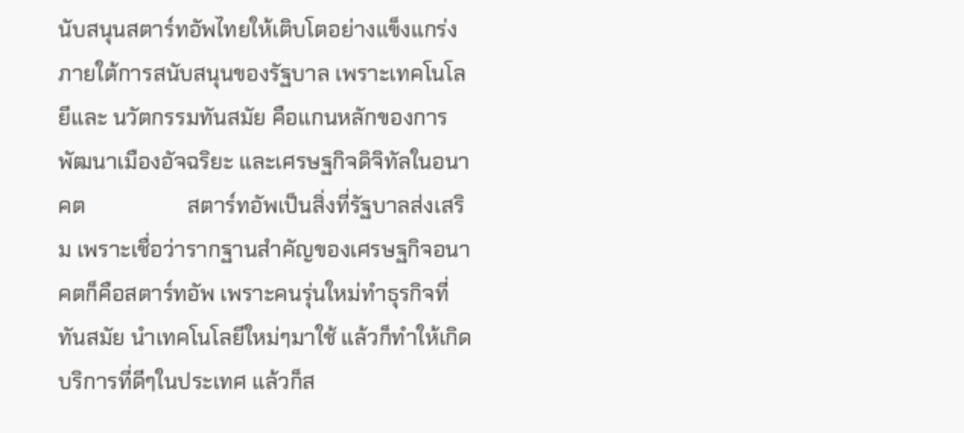นับสนุนสตาร์ทอัพไทยให้เติบโตอย่างแข็งแกร่ง ภายใต้การสนับสนุนของรัฐบาล เพราะเทคโนโลยีและ นวัตกรรมทันสมัย คือแกนหลักของการพัฒนาเมืองอัจฉริยะ และเศรษฐกิจดิจิทัลในอนาคต                   สตาร์ทอัพเป็นสิ่งที่รัฐบาลส่งเสริม เพราะเชื่อว่ารากฐานสำคัญของเศรษฐกิจอนาคตก็คือสตาร์ทอัพ เพราะคนรุ่นใหม่ทำธุรกิจที่ทันสมัย นำเทคโนโลยีใหม่ๆมาใช้ แล้วก็ทำให้เกิดบริการที่ดีๆในประเทศ แล้วก็ส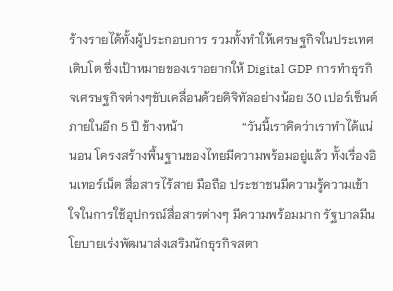ร้างรายได้ทั้งผู้ประกอบการ รวมทั้งทำให้เศรษฐกิจในประเทศเติบโต ซึ่งเป้าหมายของเราอยากให้ Digital GDP การทำธุรกิจเศรษฐกิจต่างๆขับเคลื่อนด้วยดิจิทัลอย่างน้อย 30 เปอร์เซ็นต์ภายในอีก 5 ปี ข้างหน้า                   “วันนี้เราคิดว่าเราทำได้แน่นอน โครงสร้างพื้นฐานของไทยมีความพร้อมอยู่แล้ว ทั้งเรื่องอินเทอร์เน็ต สื่อสารไร้สาย มือถือ ประชาชนมีความรู้ความเข้าใจในการใช้อุปกรณ์สื่อสารต่างๆ มีความพร้อมมาก รัฐบาลมีนโยบายเร่งพัฒนาส่งเสริมนักธุรกิจสตา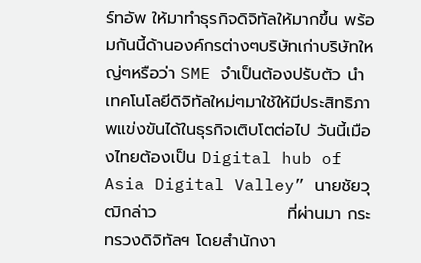ร์ทอัพ ให้มาทำธุรกิจดิจิทัลให้มากขึ้น พร้อมกันนี้ด้านองค์กรต่างๆบริษัทเก่าบริษัทใหญ่ๆหรือว่า SME จำเป็นต้องปรับตัว นำเทคโนโลยีดิจิทัลใหม่ๆมาใช้ให้มีประสิทธิภาพแข่งขันได้ในธุรกิจเติบโตต่อไป วันนี้เมืองไทยต้องเป็น Digital hub of Asia Digital Valley” นายชัยวุฒิกล่าว                      ที่ผ่านมา กระทรวงดิจิทัลฯ โดยสำนักงา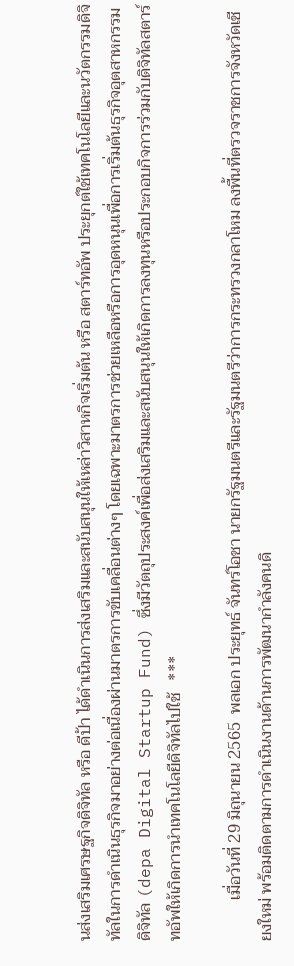นส่งเสริมเศรษฐกิจดิจิทัล หรือ ดีป้า ได้ดำเนินการส่งเสริมและสนับสนุนให้เหล่าวิสาหกิจเริ่มต้น หรือ สตาร์ทอัพ ประยุกต์ใช้เทคโนโลยีและนวัตกรรมดิจิทัลในการดำเนินธุรกิจมาอย่างต่อเนื่องผ่านมาตรการขับเคลื่อนต่างๆ โดยเฉพาะมาตรการช่วยเหลือหรือการอุดหนุนเพื่อการเริ่มต้นธุรกิจอุตสาหกรรมดิจิทัล (depa Digital Startup Fund) ซึ่งมีวัตถุประสงค์เพื่อส่งเสริมและสนับสนุนให้เกิดการลงทุนหรือประกอบกิจการร่วมกับดิจิทัลสตาร์ทอัพให้เกิดการนำเทคโนโลยีดิจิทัลไปใช้   ***

          เมื่อวันที่ 29 มิถุนายน 2565  พลเอก ประยุทธ์ จันทร์โอชา นายกรัฐมนตรีและรัฐมนตรีว่าการกระทรวงกลาโหม ลงพื้นที่ตรวจราชการจังหวัดเชียงใหม่ พร้อมติดตามการดำเนินงานด้านการพัฒนากำลังคนดิ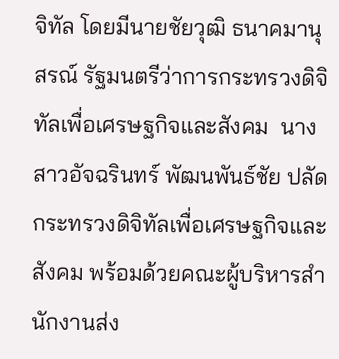จิทัล โดยมีนายชัยวุฒิ ธนาคมานุสรณ์ รัฐมนตรีว่าการกระทรวงดิจิทัลเพื่อเศรษฐกิจและสังคม  นางสาวอัจฉรินทร์ พัฒนพันธ์ชัย ปลัดกระทรวงดิจิทัลเพื่อเศรษฐกิจและสังคม พร้อมด้วยคณะผู้บริหารสำนักงานส่ง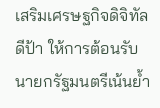เสริมเศรษฐกิจดิจิทัล ดีป้า ให้การต้อนรับ นายกรัฐมนตรีเน้นย้ำ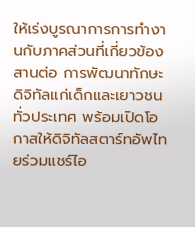ให้เร่งบูรณาการการทำงานกับภาคส่วนที่เกี่ยวข้อง สานต่อ การพัฒนาทักษะดิจิทัลแก่เด็กและเยาวชนทั่วประเทศ พร้อมเปิดโอกาสให้ดิจิทัลสตาร์ทอัพไทยร่วมแชร์ไอ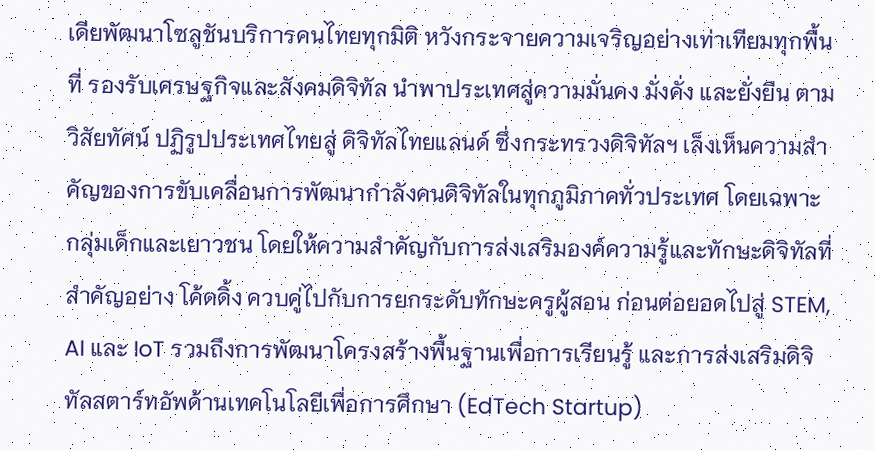เดียพัฒนาโซลูชันบริการคนไทยทุกมิติ หวังกระจายความเจริญอย่างเท่าเทียมทุกพื้นที่ รองรับเศรษฐกิจและสังคมดิจิทัล นำพาประเทศสู่ความมั่นคง มั่งคั่ง และยั่งยืน ตามวิสัยทัศน์ ปฏิรูปประเทศไทยสู่ ดิจิทัลไทยแลนด์ ซึ่งกระทรวงดิจิทัลฯ เล็งเห็นความสำคัญของการขับเคลื่อนการพัฒนากำลังคนดิจิทัลในทุกภูมิภาคทั่วประเทศ โดยเฉพาะกลุ่มเด็กและเยาวชน โดยให้ความสำคัญกับการส่งเสริมองค์ความรู้และทักษะดิจิทัลที่สำคัญอย่าง โค้ดดิ้ง ควบคู่ไปกับการยกระดับทักษะครูผู้สอน ก่อนต่อยอดไปสู่ STEM, AI และ IoT รวมถึงการพัฒนาโครงสร้างพื้นฐานเพื่อการเรียนรู้ และการส่งเสริมดิจิทัลสตาร์ทอัพด้านเทคโนโลยีเพื่อการศึกษา (EdTech Startup)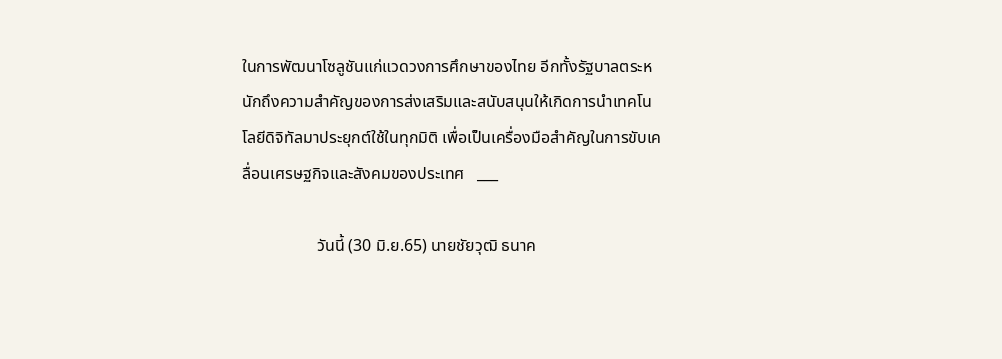ในการพัฒนาโซลูชันแก่แวดวงการศึกษาของไทย อีกทั้งรัฐบาลตระหนักถึงความสำคัญของการส่งเสริมและสนับสนุนให้เกิดการนำเทคโนโลยีดิจิทัลมาประยุกต์ใช้ในทุกมิติ เพื่อเป็นเครื่องมือสำคัญในการขับเคลื่อนเศรษฐกิจและสังคมของประเทศ   ___

                  วันนี้ (30 มิ.ย.65) นายชัยวุฒิ ธนาค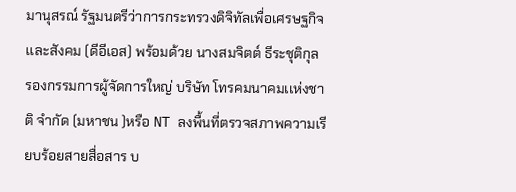มานุสรณ์ รัฐมนตรีว่าการกระทรวงดิจิทัลเพื่อเศรษฐกิจเเละสังคม (ดีอีเอส) พร้อมด้วย นางสมจิตต์ ธีระชุติกุล รองกรรมการผู้จัดการใหญ่ บริษัท โทรคมนาคมเเห่งชาติ จำกัด (มหาชน )หรือ NT ลงพื้นที่ตรวจสภาพความเรียบร้อยสายสื่อสาร บ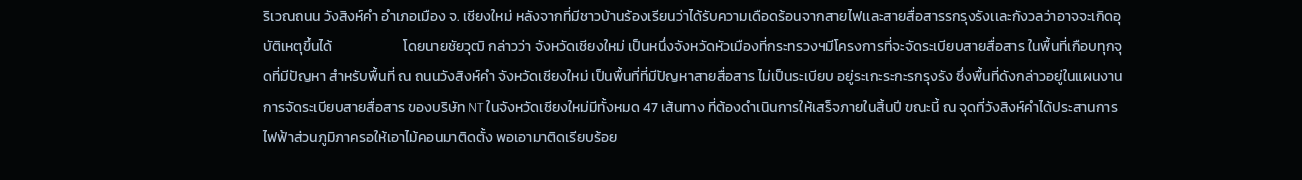ริเวณถนน วังสิงห์คำ อำเภอเมือง จ. เชียงใหม่ หลังจากที่มีชาวบ้านร้องเรียนว่าได้รับความเดือดร้อนจากสายไฟเเละสายสื่อสารรกรุงรังเเละกังวลว่าอาจจะเกิดอุบัติเหตุขึ้นได้                      โดยนายชัยวุฒิ กล่าวว่า จังหวัดเชียงใหม่ เป็นหนึ่งจังหวัดหัวเมืองที่กระทรวงฯมีโครงการที่จะจัดระเบียบสายสื่อสาร ในพื้นที่เกือบทุกจุดที่มีปัญหา สำหรับพื้นที่ ณ ถนนวังสิงห์คำ จังหวัดเชียงใหม่ เป็นพื้นที่ที่มีปัญหาสายสื่อสาร ไม่เป็นระเบียบ อยู่ระเกะระกะรกรุงรัง ซึ่งพื้นที่ดังกล่าวอยู่ในแผนงานการจัดระเบียบสายสื่อสาร ของบริษัท NT ในจังหวัดเชียงใหม่มีทั้งหมด 47 เส้นทาง ที่ต้องดำเนินการให้เสร็จภายในสิ้นปี ขณะนี้ ณ จุดที่วังสิงห์คำได้ประสานการไฟฟ้าส่วนภูมิภาครอให้เอาไม้คอนมาติดตั้ง พอเอามาติดเรียบร้อย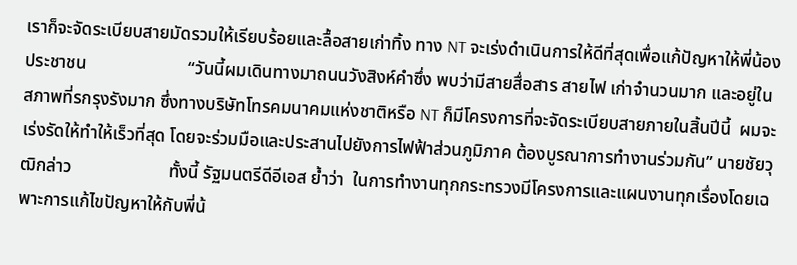เราก็จะจัดระเบียบสายมัดรวมให้เรียบร้อยและลื้อสายเก่าทิ้ง ทาง NT จะเร่งดำเนินการให้ดีที่สุดเพื่อแก้ปัญหาให้พี่น้องประชาชน                       “วันนี้ผมเดินทางมาถนนวังสิงห์คำซึ่ง พบว่ามีสายสื่อสาร สายไฟ เก่าจำนวนมาก และอยู่ในสภาพที่รกรุงรังมาก ซึ่งทางบริษัทโทรคมนาคมแห่งชาติหรือ NT ก็มีโครงการที่จะจัดระเบียบสายภายในสิ้นปีนี้  ผมจะเร่งรัดให้ทำให้เร็วที่สุด โดยจะร่วมมือและประสานไปยังการไฟฟ้าส่วนภูมิภาค ต้องบูรณาการทำงานร่วมกัน” นายชัยวุฒิกล่าว                      ทั้งนี้ รัฐมนตรีดีอีเอส ย้ำว่า  ในการทำงานทุกกระทรวงมีโครงการและแผนงานทุกเรื่องโดยเฉพาะการแก้ไขปัญหาให้กับพี่น้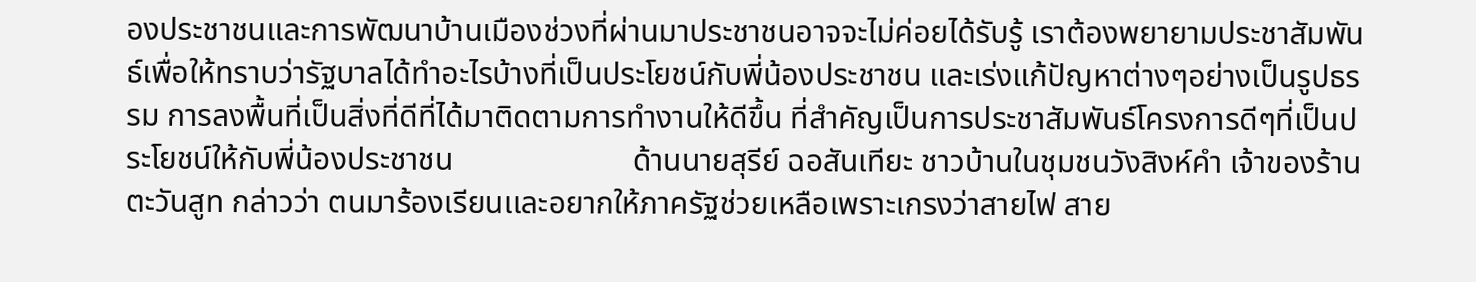องประชาชนและการพัฒนาบ้านเมืองช่วงที่ผ่านมาประชาชนอาจจะไม่ค่อยได้รับรู้ เราต้องพยายามประชาสัมพันธ์เพื่อให้ทราบว่ารัฐบาลได้ทำอะไรบ้างที่เป็นประโยชน์กับพี่น้องประชาชน และเร่งแก้ปัญหาต่างๆอย่างเป็นรูปธรรม การลงพื้นที่เป็นสิ่งที่ดีที่ได้มาติดตามการทำงานให้ดีขึ้น ที่สำคัญเป็นการประชาสัมพันธ์โครงการดีๆที่เป็นประโยชน์ให้กับพี่น้องประชาชน                       ด้านนายสุรีย์ ฉอสันเทียะ ชาวบ้านในชุมชนวังสิงห์คำ เจ้าของร้านตะวันสูท กล่าวว่า ตนมาร้องเรียนเเละอยากให้ภาครัฐช่วยเหลือเพราะเกรงว่าสายไฟ สาย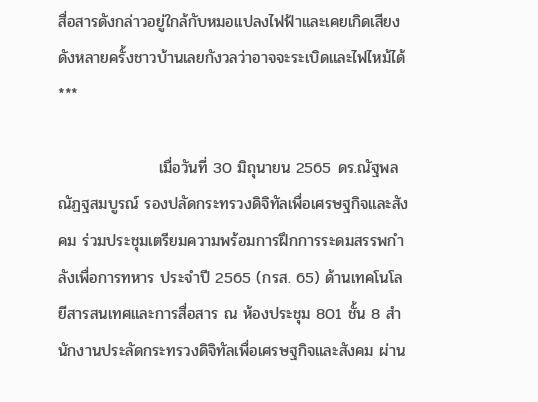สื่อสารดังกล่าวอยู่ใกล้กับหมอเเปลงไฟฟ้าเเละเคยเกิดเสียงดังหลายครั้งชาวบ้านเลยกังวลว่าอาจจะระเบิดและไฟไหม้ได้   ***

                  เมื่อวันที่ 30 มิถุนายน 2565 ดร.ณัฐพล ณัฏฐสมบูรณ์ รองปลัดกระทรวงดิจิทัลเพื่อเศรษฐกิจและสังคม ร่วมประชุมเตรียมความพร้อมการฝึกการระดมสรรพกำลังเพื่อการทหาร ประจำปี 2565 (กรส. 65) ด้านเทคโนโลยีสารสนเทศและการสื่อสาร ณ ห้องประชุม 801 ชั้น 8 สำนักงานประลัดกระทรวงดิจิทัลเพื่อเศรษฐกิจและสังคม ผ่าน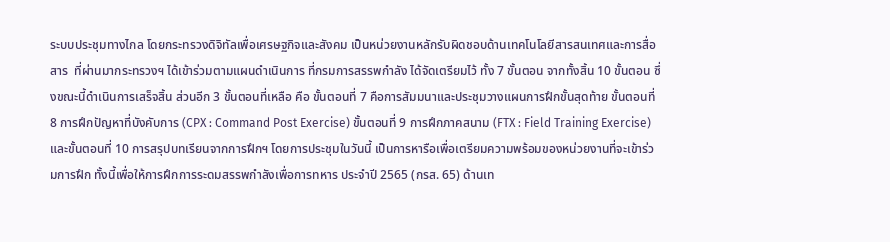ระบบประชุมทางไกล โดยกระทรวงดิจิทัลเพื่อเศรษฐกิจและสังคม เป็นหน่วยงานหลักรับผิดชอบด้านเทคโนโลยีสารสนเทศและการสื่อสาร  ที่ผ่านมากระทรวงฯ ได้เข้าร่วมตามแผนดำเนินการ ที่กรมการสรรพกำลัง ได้จัดเตรียมไว้ ทั้ง 7 ขั้นตอน จากทั้งสิ้น 10 ขั้นตอน ซึ่งขณะนี้ดำเนินการเสร็จสิ้น ส่วนอีก 3 ขั้นตอนที่เหลือ คือ ขั้นตอนที่ 7 คือการสัมมนาและประชุมวางแผนการฝึกขั้นสุดท้าย ขั้นตอนที่ 8 การฝึกปัญหาที่บังคับการ (CPX : Command Post Exercise) ขั้นตอนที่ 9 การฝึกภาคสนาม (FTX : Field Training Exercise) และขั้นตอนที่ 10 การสรุปบทเรียนจากการฝึกฯ โดยการประชุมในวันนี้ เป็นการหารือเพื่อเตรียมความพร้อมของหน่วยงานที่จะเข้าร่วมการฝึก ทั้งนี้เพื่อให้การฝึกการระดมสรรพกำลังเพื่อการทหาร ประจำปี 2565 (กรส. 65) ด้านเท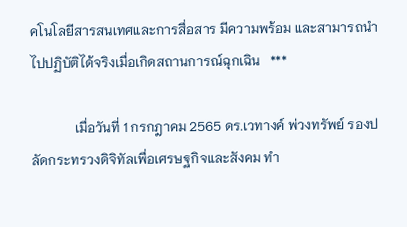คโนโลยีสารสนเทศและการสื่อสาร มีความพร้อม และสามารถนำไปปฏิบัติได้จริงเมื่อเกิดสถานการณ์ฉุกเฉิน   ***

             เมื่อวันที่ 1 กรกฎาคม 2565 ดร.เวทางค์ พ่วงทรัพย์ รองปลัดกระทรวงดิจิทัลเพื่อเศรษฐกิจและสังคม ทำ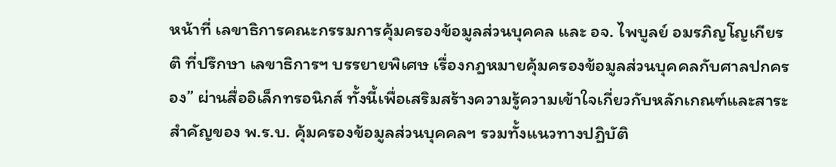หน้าที่ เลขาธิการคณะกรรมการคุ้มครองข้อมูลส่วนบุคคล และ อจ. ไพบูลย์ อมรภิญโญเกียรติ ที่ปรึกษา เลขาธิการฯ บรรยายพิเศษ เรื่องกฎหมายคุ้มครองข้อมูลส่วนบุคคลกับศาลปกครอง” ผ่านสื่ออิเล็กทรอนิกส์ ทั้งนี้เพื่อเสริมสร้างความรู้ความเข้าใจเกี่ยวกับหลักเกณฑ์และสาระสำคัญของ พ.ร.บ. คุ้มครองข้อมูลส่วนบุคคลฯ รวมทั้งแนวทางปฏิบัติ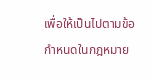เพื่อให้เป็นไปตามข้อกำหนดในกฎหมาย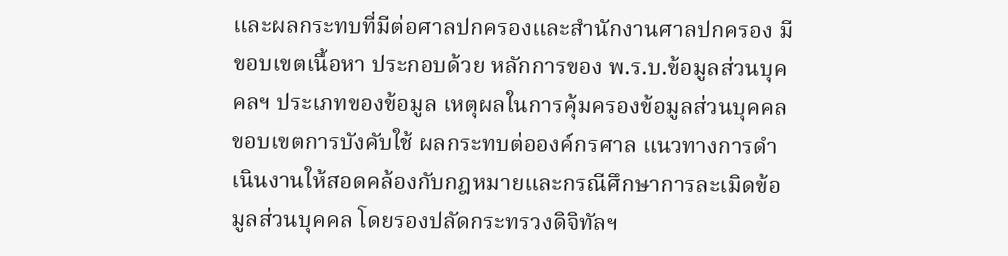และผลกระทบที่มีต่อศาลปกครองและสำนักงานศาลปกครอง มีขอบเขตเนื้อหา ประกอบด้วย หลักการของ พ.ร.บ.ข้อมูลส่วนบุคคลฯ ประเภทของข้อมูล เหตุผลในการคุ้มครองข้อมูลส่วนบุคคล ขอบเขตการบังคับใช้ ผลกระทบต่อองค์กรศาล แนวทางการดำเนินงานให้สอดคล้องกับกฎหมายและกรณีศึกษาการละเมิดข้อมูลส่วนบุคคล โดยรองปลัดกระทรวงดิจิทัลฯ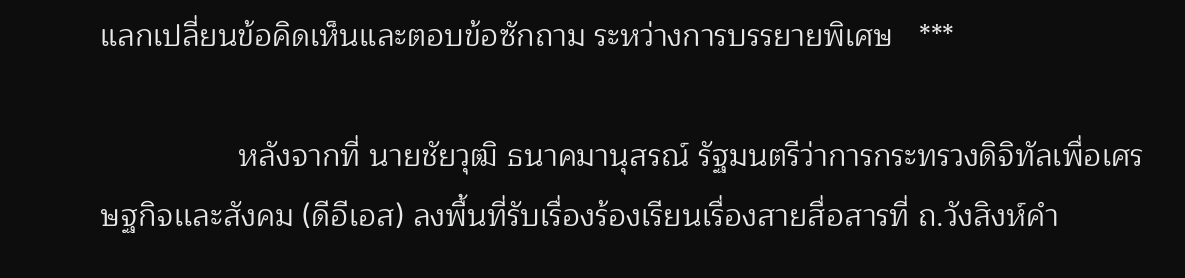แลกเปลี่ยนข้อคิดเห็นและตอบข้อซักถาม ระหว่างการบรรยายพิเศษ   ***

                หลังจากที่ นายชัยวุฒิ ธนาคมานุสรณ์ รัฐมนตรีว่าการกระทรวงดิจิทัลเพื่อเศรษฐกิจเเละสังคม (ดีอีเอส) ลงพื้นที่รับเรื่องร้องเรียนเรื่องสายสื่อสารที่ ถ.วังสิงห์คำ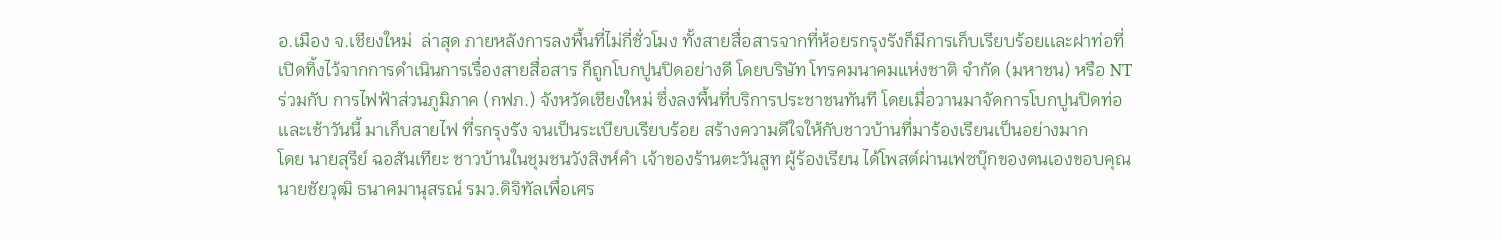อ.เมือง จ.เชียงใหม่  ล่าสุด ภายหลังการลงพื้นที่ไม่กี่ชั่วโมง ทั้งสายสื่อสารจากที่ห้อยรกรุงรังก็มีการเก็บเรียบร้อยเเละฝาท่อที่เปิดทิ้งไว้จากการดำเนินการเรื่องสายสื่อสาร ก็ถูกโบกปูนปิดอย่างดี โดยบริษัท โทรคมนาคมแห่งชาติ จำกัด (มหาชน) หรือ NT ร่วมกับ การไฟฟ้าส่วนภูมิภาค (กฟภ.) จังหวัดเชียงใหม่ ซึ่งลงพื้นที่บริการประชาชนทันที โดยเมื่อวานมาจัดการโบกปูนปิดท่อ เเละเช้าวันนี้ มาเก็บสายไฟ ที่รกรุงรัง จนเป็นระเบียบเรียบร้อย สร้างความดีใจให้กับชาวบ้านที่มาร้องเรียนเป็นอย่างมาก                    โดย นายสุรีย์ ฉอสันเทียะ ชาวบ้านในชุมชนวังสิงห์คำ เจ้าของร้านตะวันสูท ผู้ร้องเรียน ได้โพสต์ผ่านเฟซบุ๊กของตนเองขอบคุณ นายชัยวุฒิ ธนาคมานุสรณ์ รมว.ดิจิทัลเพื่อเศร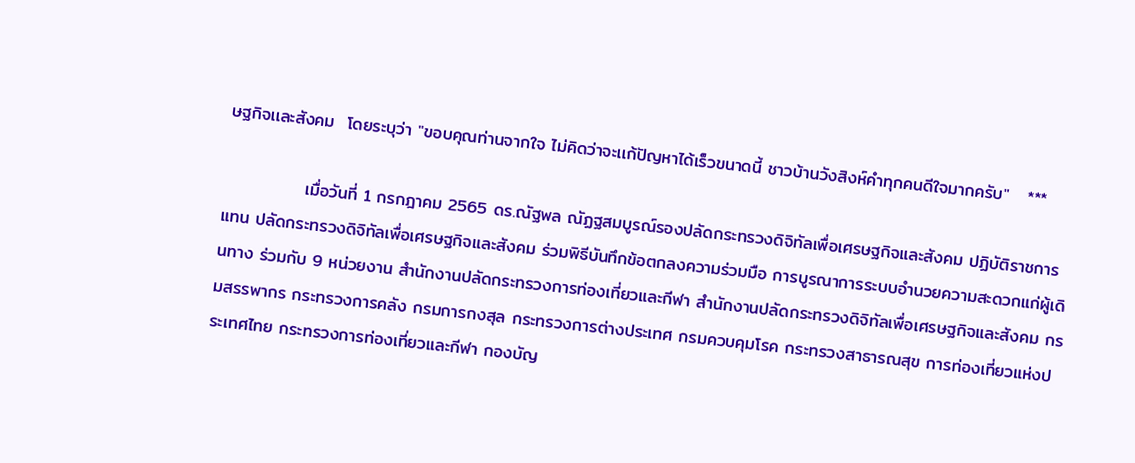ษฐกิจเเละสังคม  โดยระบุว่า "ขอบคุณท่านจากใจ ไม่คิดว่าจะเเก้ปัญหาได้เร็วขนาดนี้ ชาวบ้านวังสิงห์คำทุกคนดีใจมากครับ"   ***

             เมื่อวันที่ 1 กรกฎาคม 2565 ดร.ณัฐพล ณัฏฐสมบูรณ์รองปลัดกระทรวงดิจิทัลเพื่อเศรษฐกิจและสังคม ปฏิบัติราชการแทน ปลัดกระทรวงดิจิทัลเพื่อเศรษฐกิจและสังคม ร่วมพิธีบันทึกข้อตกลงความร่วมมือ การบูรณาการระบบอํานวยความสะดวกแก่ผู้เดินทาง ร่วมกับ 9 หน่วยงาน สํานักงานปลัดกระทรวงการท่องเที่ยวและกีฬา สํานักงานปลัดกระทรวงดิจิทัลเพื่อเศรษฐกิจและสังคม กรมสรรพากร กระทรวงการคลัง กรมการกงสุล กระทรวงการต่างประเทศ กรมควบคุมโรค กระทรวงสาธารณสุข การท่องเที่ยวแห่งประเทศไทย กระทรวงการท่องเที่ยวและกีฬา กองบัญ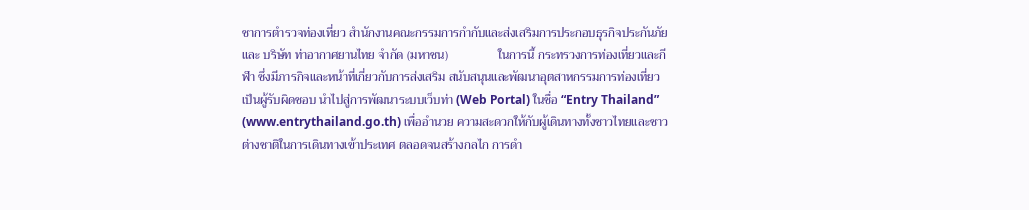ชาการตํารวจท่องเที่ยว สํานักงานคณะกรรมการกํากับและส่งเสริมการประกอบธุรกิจประกันภัย และ บริษัท ท่าอากาศยานไทย จํากัด (มหาชน)                ในการนี้ กระทรวงการท่องเที่ยวและกีฬา ซึ่งมีภารกิจและหน้าที่เกี่ยวกับการส่งเสริม สนับสนุนและพัฒนาอุตสาหกรรมการท่องเที่ยว เป็นผู้รับผิดชอบ นําไปสู่การพัฒนาระบบเว็บท่า (Web Portal) ในชื่อ “Entry Thailand” (www.entrythailand.go.th) เพื่ออํานวย ความสะดวกให้กับผู้เดินทางทั้งชาวไทยและชาวต่างชาติในการเดินทางเข้าประเทศ ตลอดจนสร้างกลไก การดํา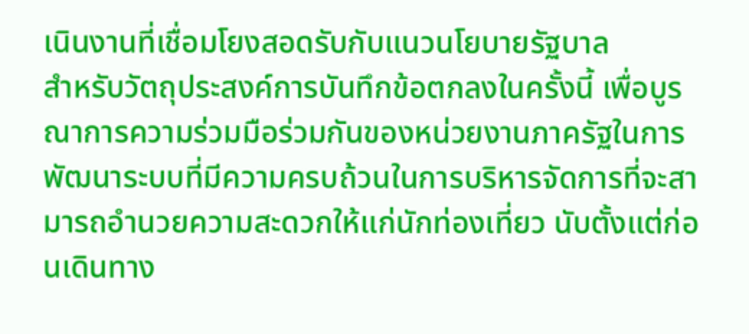เนินงานที่เชื่อมโยงสอดรับกับแนวนโยบายรัฐบาล                สำหรับวัตถุประสงค์การบันทึกข้อตกลงในครั้งนี้ เพื่อบูรณาการความร่วมมือร่วมกันของหน่วยงานภาครัฐในการพัฒนาระบบที่มีความครบถ้วนในการบริหารจัดการที่จะสามารถอํานวยความสะดวกให้แก่นักท่องเที่ยว นับตั้งแต่ก่อนเดินทาง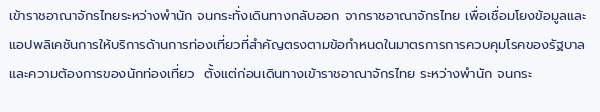เข้าราชอาณาจักรไทยระหว่างพํานัก จนกระทั่งเดินทางกลับออก จากราชอาณาจักรไทย เพื่อเชื่อมโยงข้อมูลและแอปพลิเคชันการให้บริการด้านการท่องเที่ยวที่สำคัญตรงตามข้อกําหนดในมาตรการการควบคุมโรคของรัฐบาลและความต้องการของนักท่องเที่ยว  ตั้งแต่ก่อนเดินทางเข้าราชอาณาจักรไทย ระหว่างพํานัก จนกระ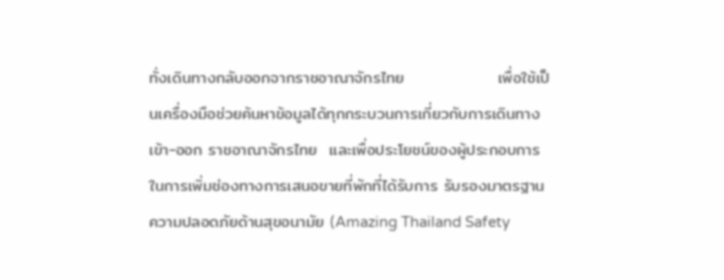ทั่งเดินทางกลับออกจากราชอาณาจักรไทย                เพื่อใช้เป็นเครื่องมือช่วยค้นหาข้อมูลได้ทุกกระบวนการเกี่ยวกับการเดินทางเข้า-ออก ราชอาณาจักรไทย  และเพื่อประโยชน์ของผู้ประกอบการในการเพิ่มช่องทางการเสนอขายที่พักที่ได้รับการ รับรองมาตรฐานความปลอดภัยด้านสุขอนามัย (Amazing Thailand Safety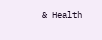& Health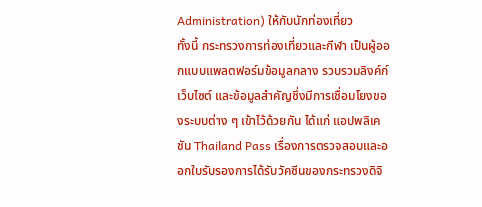Administration) ให้กับนักท่องเที่ยว               ทั้งนี้ กระทรวงการท่องเที่ยวและกีฬา เป็นผู้ออกแบบแพลตฟอร์มข้อมูลกลาง รวบรวมลิงค์ก์เว็บไซต์ และข้อมูลสำคัญซึ่งมีการเชื่อมโยงของระบบต่าง ๆ เข้าไว้ด้วยกัน ได้แก่ แอปพลิเคชัน Thailand Pass เรื่องการตรวจสอบและออกใบรับรองการได้รับวัคซีนของกระทรวงดิจิ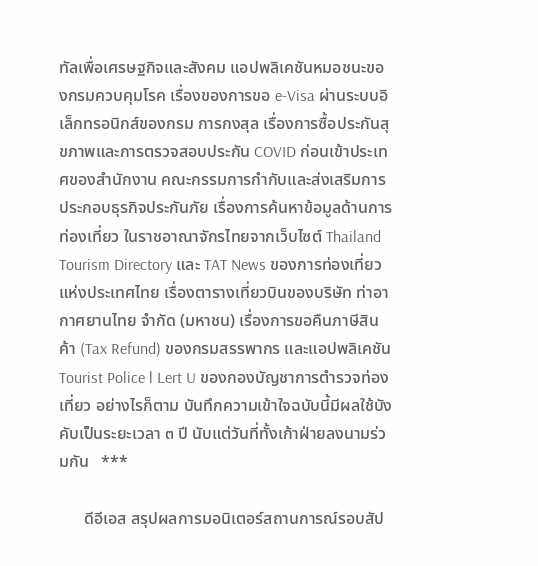ทัลเพื่อเศรษฐกิจและสังคม แอปพลิเคชันหมอชนะของกรมควบคุมโรค เรื่องของการขอ e-Visa ผ่านระบบอิเล็กทรอนิกส์ของกรม การกงสุล เรื่องการซื้อประกันสุขภาพและการตรวจสอบประกัน COVID ก่อนเข้าประเทศของสํานักงาน คณะกรรมการกํากับและส่งเสริมการประกอบธุรกิจประกันภัย เรื่องการค้นหาข้อมูลด้านการท่องเที่ยว ในราชอาณาจักรไทยจากเว็บไซต์ Thailand Tourism Directory และ TAT News ของการท่องเที่ยว แห่งประเทศไทย เรื่องตารางเที่ยวบินของบริษัท ท่าอากาศยานไทย จํากัด (มหาชน) เรื่องการขอคืนภาษีสินค้า (Tax Refund) ของกรมสรรพากร และแอปพลิเคชัน Tourist Police l Lert U ของกองบัญชาการตํารวจท่องเที่ยว อย่างไรก็ตาม บันทึกความเข้าใจฉบับนี้มีผลใช้บังคับเป็นระยะเวลา ๓ ปี นับแต่วันที่ทั้งเก้าฝ่ายลงนามร่วมกัน   ***

      ดีอีเอส สรุปผลการมอนิเตอร์สถานการณ์รอบสัป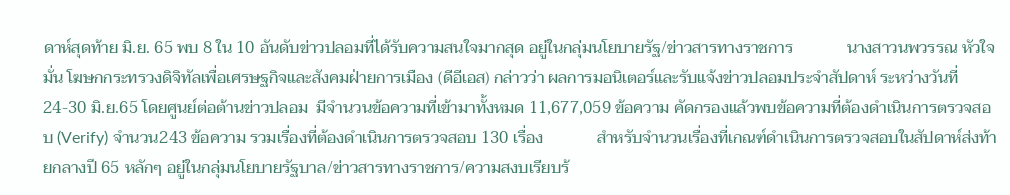ดาห์สุดท้าย มิ.ย. 65 พบ 8 ใน 10 อันดับข่าวปลอมที่ได้รับความสนใจมากสุด อยู่ในกลุ่มนโยบายรัฐ/ข่าวสารทางราชการ             นางสาวนพวรรณ หัวใจมั่น โฆษกกระทรวงดิจิทัลเพื่อเศรษฐกิจและสังคมฝ่ายการเมือง (ดีอีเอส) กล่าวว่า ผลการมอนิเตอร์และรับแจ้งข่าวปลอมประจำสัปดาห์ ระหว่างวันที่ 24-30 มิ.ย.65 โดยศูนย์ต่อต้านข่าวปลอม  มีจำนวนข้อความที่เข้ามาทั้งหมด 11,677,059 ข้อความ คัดกรองแล้วพบข้อความที่ต้องดำเนินการตรวจสอบ (Verify) จำนวน243 ข้อความ รวมเรื่องที่ต้องดำเนินการตรวจสอบ 130 เรื่อง             สำหรับจำนวนเรื่องที่เกณฑ์ดำเนินการตรวจสอบในสัปดาห์ส่งท้ายกลางปี 65 หลักๆ อยู่ในกลุ่มนโยบายรัฐบาล/ข่าวสารทางราชการ/ความสงบเรียบร้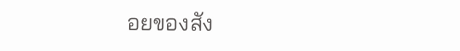อยของสัง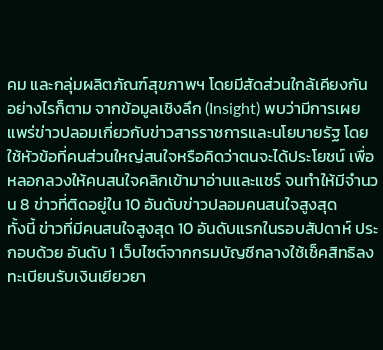คม และกลุ่มผลิตภัณฑ์สุขภาพฯ โดยมีสัดส่วนใกล้เคียงกัน อย่างไรก็ตาม จากข้อมูลเชิงลึก (Insight) พบว่ามีการเผยแพร่ข่าวปลอมเกี่ยวกับข่าวสารราชการและนโยบายรัฐ โดยใช้หัวข้อที่คนส่วนใหญ่สนใจหรือคิดว่าตนจะได้ประโยชน์ เพื่อหลอกลวงให้คนสนใจคลิกเข้ามาอ่านและแชร์ จนทำให้มีจำนวน 8 ข่าวที่ติดอยู่ใน 10 อันดับข่าวปลอมคนสนใจสูงสุด               ทั้งนี้ ข่าวที่มีคนสนใจสูงสุด 10 อันดับแรกในรอบสัปดาห์ ประกอบด้วย อันดับ 1 เว็บไซต์จากกรมบัญชีกลางใช้เช็คสิทธิลงทะเบียนรับเงินเยียวยา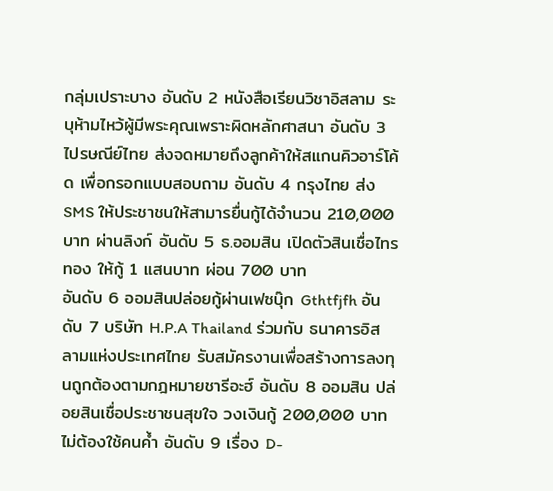กลุ่มเปราะบาง อันดับ 2 หนังสือเรียนวิชาอิสลาม ระบุห้ามไหว้ผู้มีพระคุณเพราะผิดหลักศาสนา อันดับ 3 ไปรษณีย์ไทย ส่งจดหมายถึงลูกค้าให้สแกนคิวอาร์โค้ด เพื่อกรอกแบบสอบถาม อันดับ 4 กรุงไทย ส่ง SMS ให้ประชาชนให้สามารยื่นกู้ได้จำนวน 210,000 บาท ผ่านลิงก์ อันดับ 5 ธ.ออมสิน เปิดตัวสินเชื่อไทรทอง ให้กู้ 1 แสนบาท ผ่อน 700 บาท             อันดับ 6 ออมสินปล่อยกู้ผ่านเฟซบุ๊ก Gthtfjfh อันดับ 7 บริษัท H.P.A Thailand ร่วมกับ ธนาคารอิสลามแห่งประเทศไทย รับสมัครงานเพื่อสร้างการลงทุนถูกต้องตามกฎหมายชารีอะฮ์ อันดับ 8 ออมสิน ปล่อยสินเชื่อประชาชนสุขใจ วงเงินกู้ 200,000 บาท ไม่ต้องใช้คนค้ำ อันดับ 9 เรื่อง D-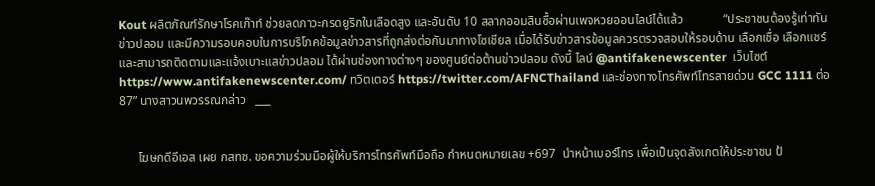Kout ผลิตภัณฑ์รักษาโรคเก๊าท์ ช่วยลดภาวะกรดยูริกในเลือดสูง และอันดับ 10 สลากออมสินซื้อผ่านเพจหวยออนไลน์ได้แล้ว             “ประชาชนต้องรู้เท่าทันข่าวปลอม และมีความรอบคอบในการบริโภคข้อมูลข่าวสารที่ถูกส่งต่อกันมาทางโซเชียล เมื่อได้รับข่าวสารข้อมูลควรตรวจสอบให้รอบด้าน เลือกเชื่อ เลือกแชร์ และสามารถติดตามและแจ้งเบาะแสข่าวปลอม ได้ผ่านช่องทางต่างๆ ของศูนย์ต่อต้านข่าวปลอม ดังนี้ ไลน์ @antifakenewscenter  เว็บไซต์https://www.antifakenewscenter.com/ ทวิตเตอร์ https://twitter.com/AFNCThailand และช่องทางโทรศัพท์โทรสายด่วน GCC 1111 ต่อ 87” นางสาวนพวรรณกล่าว   ___


      โฆษกดีอีเอส เผย กสทช. ขอความร่วมมือผู้ให้บริการโทรศัพท์มือถือ กำหนดหมายเลข +697  นำหน้าเบอร์โทร เพื่อเป็นจุดสังเกตให้ประชาชน ป้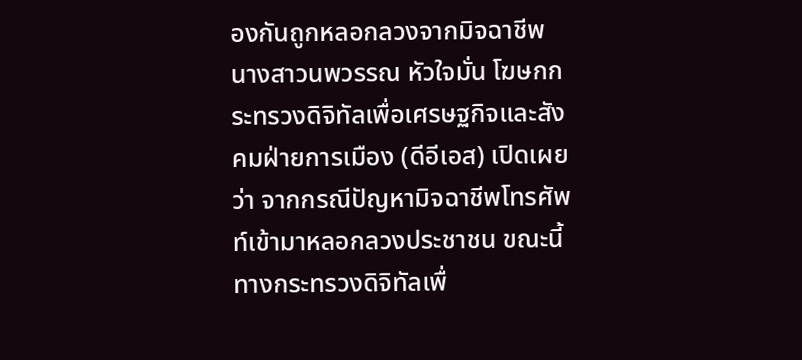องกันถูกหลอกลวงจากมิจฉาชีพ             นางสาวนพวรรณ หัวใจมั่น โฆษกกระทรวงดิจิทัลเพื่อเศรษฐกิจและสังคมฝ่ายการเมือง (ดีอีเอส) เปิดเผยว่า จากกรณีปัญหามิจฉาชีพโทรศัพท์เข้ามาหลอกลวงประชาชน ขณะนี้ทางกระทรวงดิจิทัลเพื่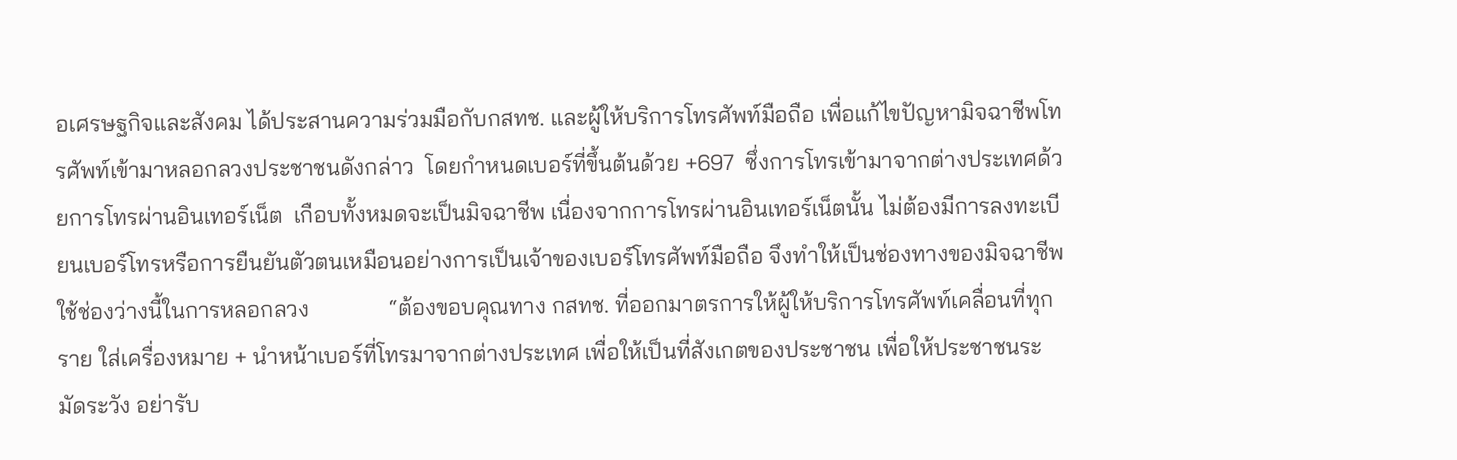อเศรษฐกิจและสังคม ได้ประสานความร่วมมือกับกสทช. และผู้ให้บริการโทรศัพท์มือถือ เพื่อแก้ไขปัญหามิจฉาชีพโทรศัพท์เข้ามาหลอกลวงประชาชนดังกล่าว  โดยกำหนดเบอร์ที่ขึ้นต้นด้วย +697  ซึ่งการโทรเข้ามาจากต่างประเทศด้วยการโทรผ่านอินเทอร์เน็ต  เกือบทั้งหมดจะเป็นมิจฉาชีพ เนื่องจากการโทรผ่านอินเทอร์เน็ตนั้น ไม่ต้องมีการลงทะเบียนเบอร์โทรหรือการยืนยันตัวตนเหมือนอย่างการเป็นเจ้าของเบอร์โทรศัพท์มือถือ จึงทำให้เป็นช่องทางของมิจฉาชีพใช้ช่องว่างนี้ในการหลอกลวง              “ต้องขอบคุณทาง กสทช. ที่ออกมาตรการให้ผู้ให้บริการโทรศัพท์เคลื่อนที่ทุกราย ใส่เครื่องหมาย + นำหน้าเบอร์ที่โทรมาจากต่างประเทศ เพื่อให้เป็นที่สังเกตของประชาชน เพื่อให้ประชาชนระมัดระวัง อย่ารับ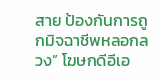สาย ป้องกันการถูกมิจฉาชีพหลอกลวง” โฆษกดีอีเอ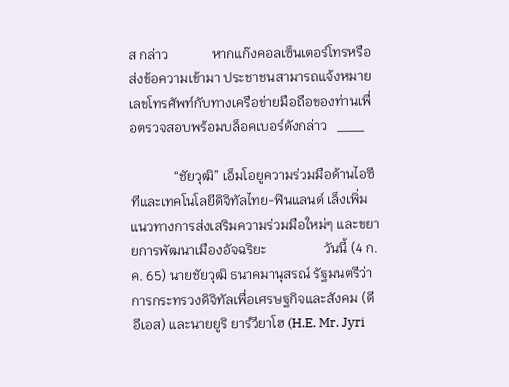ส กล่าว             หากแก๊งคอลเซ็นเตอร์โทรหรือส่งข้อความเข้ามา ประชาชนสามารถแจ้งหมายเลขโทรศัพท์กับทางเครือข่ายมือถือของท่านเพื่อตรวจสอบพร้อมบล็อคเบอร์ดังกล่าว   ___

             “ชัยวุฒิ” เอ็มโอยูความร่วมมือด้านไอซีทีและเทคโนโลยีดิจิทัลไทย-ฟินแลนด์ เล็งเพิ่มแนวทางการส่งเสริมความร่วมมือใหม่ๆ และขยายการพัฒนาเมืองอัจฉริยะ                 วันนี้ (4 ก.ค. 65) นายชัยวุฒิ ธนาคมานุสรณ์ รัฐมนตรีว่าการกระทรวงดิจิทัลเพื่อเศรษฐกิจและสังคม (ดีอีเอส) และนายยูริ ยาร์วียาโฮ (H.E. Mr. Jyri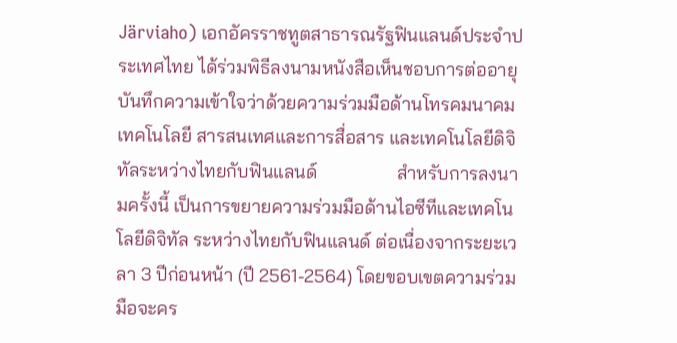Järviaho) เอกอัครราชทูตสาธารณรัฐฟินแลนด์ประจำประเทศไทย ได้ร่วมพิธีลงนามหนังสือเห็นชอบการต่ออายุ บันทึกความเข้าใจว่าด้วยความร่วมมือด้านโทรคมนาคม เทคโนโลยี สารสนเทศและการสื่อสาร และเทคโนโลยีดิจิทัลระหว่างไทยกับฟินแลนด์                 สำหรับการลงนามครั้งนี้ เป็นการขยายความร่วมมือด้านไอซีทีและเทคโนโลยีดิจิทัล ระหว่างไทยกับฟินแลนด์ ต่อเนื่องจากระยะเวลา 3 ปีก่อนหน้า (ปี 2561-2564) โดยขอบเขตความร่วมมือจะคร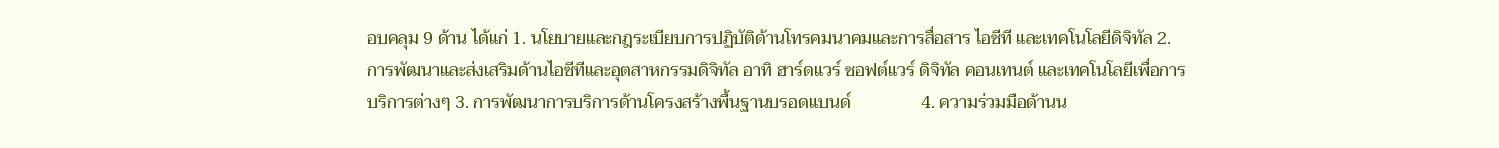อบคลุม 9 ด้าน ได้แก่ 1. นโยบายและกฎระเบียบการปฏิบัติด้านโทรคมนาคมและการสื่อสาร ไอซีที และเทคโนโลยีดิจิทัล 2. การพัฒนาและส่งเสริมด้านไอซีทีและอุตสาหกรรมดิจิทัล อาทิ ฮาร์ดแวร์ ซอฟต์แวร์ ดิจิทัล คอนเทนต์ และเทคโนโลยีเพื่อการบริการต่างๆ 3. การพัฒนาการบริการด้านโครงสร้างพื้นฐานบรอดแบนด์                4. ความร่วมมือด้านน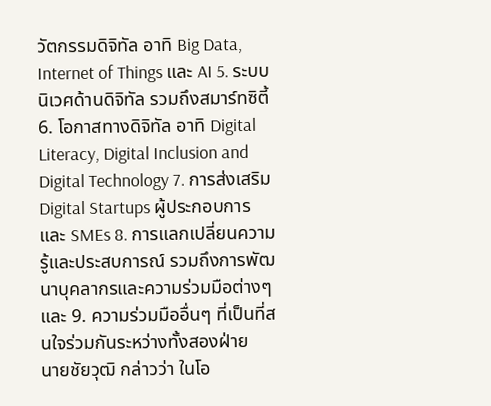วัตกรรมดิจิทัล อาทิ Big Data, Internet of Things และ AI 5. ระบบนิเวศด้านดิจิทัล รวมถึงสมาร์ทซิตี้ 6. โอกาสทางดิจิทัล อาทิ Digital Literacy, Digital Inclusion and Digital Technology 7. การส่งเสริม Digital Startups ผู้ประกอบการ และ SMEs 8. การแลกเปลี่ยนความรู้และประสบการณ์ รวมถึงการพัฒนาบุคลากรและความร่วมมือต่างๆ และ 9. ความร่วมมืออื่นๆ ที่เป็นที่สนใจร่วมกันระหว่างทั้งสองฝ่าย                    นายชัยวุฒิ กล่าวว่า ในโอ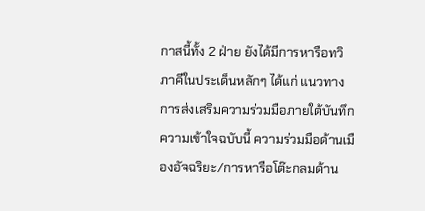กาสนี้ทั้ง 2 ฝ่าย ยังได้มีการหารือทวิภาคีในประเด็นหลักๆ ได้แก่ แนวทางการส่งเสริมความร่วมมือภายใต้บันทึกความเข้าใจฉบับนี้ ความร่วมมือด้านเมืองอัจฉริยะ/การหารือโต๊ะกลมด้าน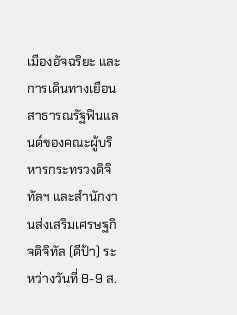เมืองอัจฉริยะ และการเดินทางเยือนสาธารณรัฐฟินแลนด์ของคณะผู้บริหารกระทรวงดิจิทัลฯ และสำนักงานส่งเสริมเศรษฐกิจดิจิทัล (ดีป้า) ระหว่างวันที่ 8-9 ส.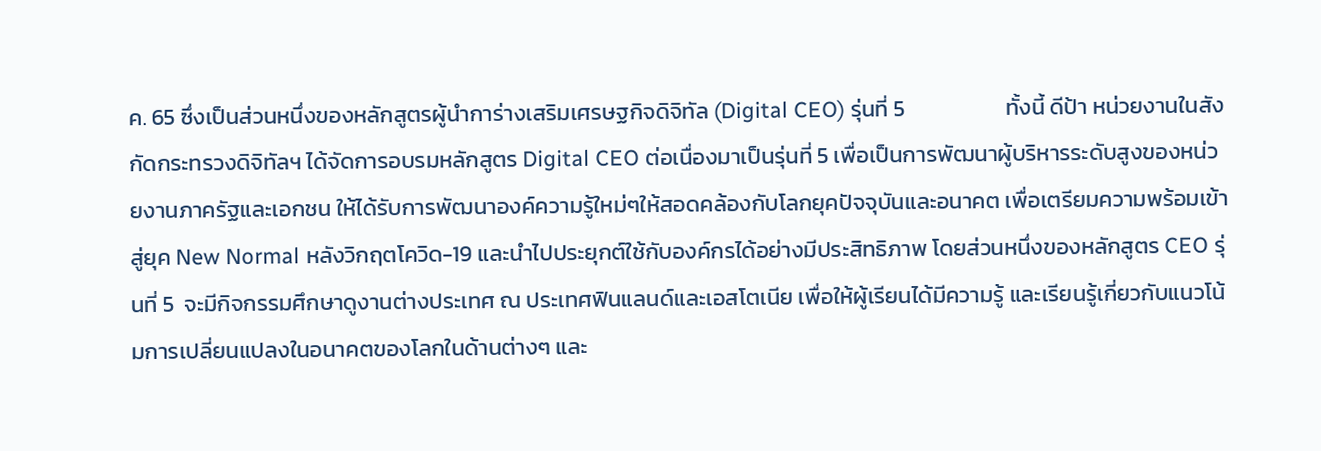ค. 65 ซึ่งเป็นส่วนหนึ่งของหลักสูตรผู้นำการ่างเสริมเศรษฐกิจดิจิทัล (Digital CEO) รุ่นที่ 5                    ทั้งนี้ ดีป้า หน่วยงานในสังกัดกระทรวงดิจิทัลฯ ได้จัดการอบรมหลักสูตร Digital CEO ต่อเนื่องมาเป็นรุ่นที่ 5 เพื่อเป็นการพัฒนาผู้บริหารระดับสูงของหน่วยงานภาครัฐและเอกชน ให้ได้รับการพัฒนาองค์ความรู้ใหม่ๆให้สอดคล้องกับโลกยุคปัจจุบันและอนาคต เพื่อเตรียมความพร้อมเข้าสู่ยุค New Normal หลังวิกฤตโควิด-19 และนําไปประยุกต์ใช้กับองค์กรได้อย่างมีประสิทธิภาพ โดยส่วนหนึ่งของหลักสูตร CEO รุ่นที่ 5  จะมีกิจกรรมศึกษาดูงานต่างประเทศ ณ ประเทศฟินแลนด์และเอสโตเนีย เพื่อให้ผู้เรียนได้มีความรู้ และเรียนรู้เกี่ยวกับแนวโน้มการเปลี่ยนแปลงในอนาคตของโลกในด้านต่างๆ และ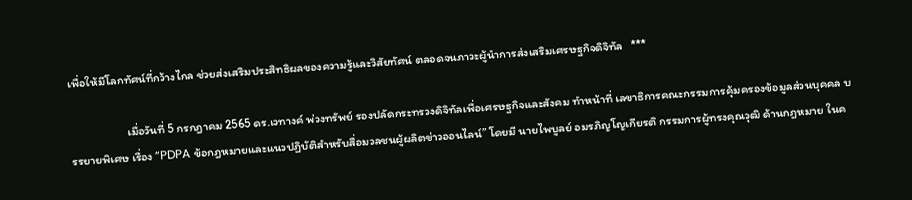เพื่อให้มีโลกทัศน์ที่กว้างไกล ช่วยส่งเสริมประสิทธิผลของความรู้และวิสัยทัศน์ ตลอดจนภาวะผู้นําการส่งเสริมเศรษฐกิจดิจิทัล   ***

                     เมื่อวันที่ 5 กรกฎาคม 2565 ดร.เวทางค์ พ่วงทรัพย์ รองปลัดกระทรวงดิจิทัลเพื่อเศรษฐกิจและสังคม ทำหน้าที่ เลขาธิการคณะกรรมการคุ้มครองข้อมูลส่วนบุคคล บรรยายพิเศษ เรื่อง “PDPA ข้อกฎหมายและแนวปฏิบัติสำหรับสื่อมวลชนผู้ผลิตข่าวออนไลน์” โดยมี นายไพบูลย์ อมรภิญโญเกียรติ กรรมการผู้ทรงคุณวุฒิ ด้านกฎหมาย ในค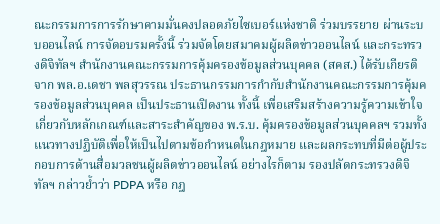ณะกรรมการการรักษาคามมั่นคงปลอดภัยไซเบอร์แห่งชาติ ร่วมบรรยาย ผ่านระบบออนไลน์ การจัดอบรมครั้งนี้ ร่วมจัดโดยสมาคมผู้ผลิตข่าวออนไลน์ และกระทรวงดิจิทัลฯ สำนักงานคณะกรรมการคุ้มครองข้อมูลส่วนบุคคล (สคส.) ได้รับเกียรติจาก พล.อ.เดชา พลสุวรรณ ประธานกรรมการกำกับสำนักงานคณะกรรมการคุ้มครองข้อมูลส่วนบุคคล เป็นประธานเปิดงาน ทั้งนี้ เพื่อเสริมสร้างความรู้ความเข้าใจเกี่ยวกับหลักเกณฑ์และสาระสำคัญของ พ.ร.บ. คุ้มครองข้อมูลส่วนบุคคลฯ รวมทั้งแนวทางปฏิบัติเพื่อให้เป็นไปตามข้อกำหนดในกฎหมาย และผลกระทบที่มีต่อผู้ประกอบการด้านสื่อมวลชนผู้ผลิตข่าวออนไลน์ อย่างไรก็ตาม รองปลัดกระทรวงดิจิทัลฯ กล่าวย้ำว่า PDPA หรือ กฎ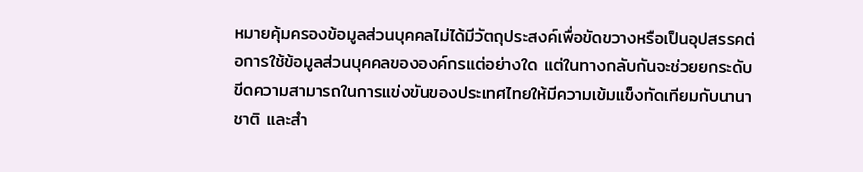หมายคุ้มครองข้อมูลส่วนบุคคลไม่ได้มีวัตถุประสงค์เพื่อขัดขวางหรือเป็นอุปสรรคต่อการใช้ข้อมูลส่วนบุคคลขององค์กรแต่อย่างใด แต่ในทางกลับกันจะช่วยยกระดับขีดความสามารถในการแข่งขันของประเทศไทยให้มีความเข้มแข็งทัดเทียมกับนานาชาติ และสำ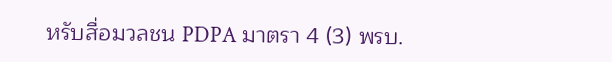หรับสื่อมวลชน PDPA มาตรา 4 (3) พรบ.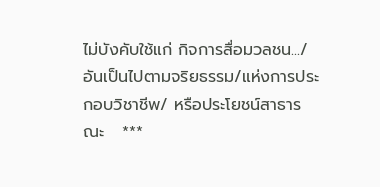ไม่บังคับใช้แก่ กิจการสื่อมวลชน.../ อันเป็นไปตามจริยธรรม/แห่งการประกอบวิชาชีพ/ หรือประโยชน์สาธารณะ   ***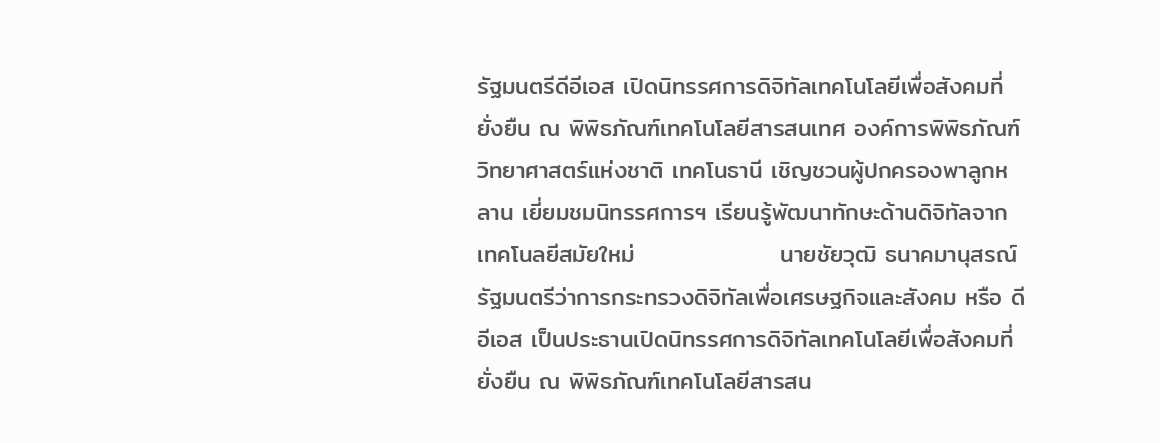รัฐมนตรีดีอีเอส เปิดนิทรรศการดิจิทัลเทคโนโลยีเพื่อสังคมที่ยั่งยืน ณ พิพิธภัณฑ์เทคโนโลยีสารสนเทศ องค์การพิพิธภัณฑ์วิทยาศาสตร์แห่งชาติ เทคโนธานี เชิญชวนผู้ปกครองพาลูกหลาน เยี่ยมชมนิทรรศการฯ เรียนรู้พัฒนาทักษะด้านดิจิทัลจากเทคโนลยีสมัยใหม่                 นายชัยวุฒิ ธนาคมานุสรณ์ รัฐมนตรีว่าการกระทรวงดิจิทัลเพื่อเศรษฐกิจและสังคม หรือ ดีอีเอส เป็นประธานเปิดนิทรรศการดิจิทัลเทคโนโลยีเพื่อสังคมที่ยั่งยืน ณ พิพิธภัณฑ์เทคโนโลยีสารสน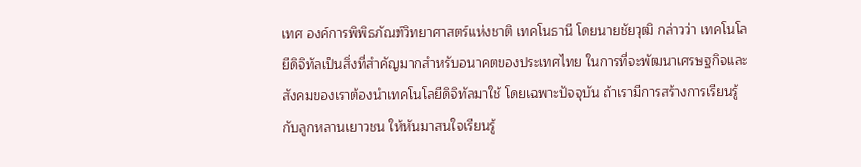เทศ องค์การพิพิธภัณฑ์วิทยาศาสตร์แห่งชาติ เทคโนธานี โดยนายชัยวุฒิ กล่าวว่า เทคโนโลยีดิจิทัลเป็นสิ่งที่สำคัญมากสำหรับอนาคตของประเทศไทย ในการที่จะพัฒนาเศรษฐกิจและสังคมของเราต้องนำเทคโนโลยีดิจิทัลมาใช้ โดยเฉพาะปัจจุบัน ถ้าเรามีการสร้างการเรียนรู้กับลูกหลานเยาวชน ให้หันมาสนใจเรียนรู้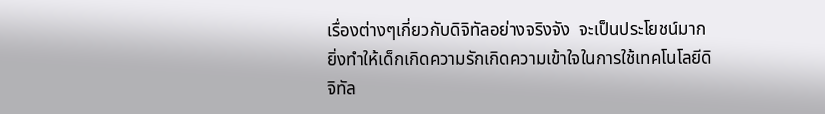เรื่องต่างๆเกี่ยวกับดิจิทัลอย่างจริงจัง  จะเป็นประโยชน์มาก ยิ่งทำให้เด็กเกิดความรักเกิดความเข้าใจในการใช้เทคโนโลยีดิจิทัล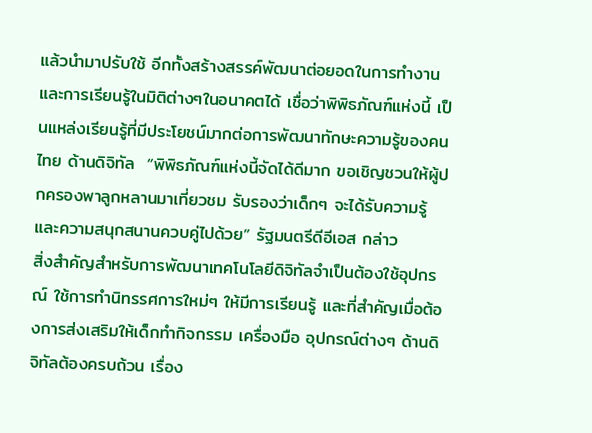แล้วนำมาปรับใช้ อีกทั้งสร้างสรรค์พัฒนาต่อยอดในการทำงาน และการเรียนรู้ในมิติต่างๆในอนาคตได้ เชื่อว่าพิพิธภัณฑ์แห่งนี้ เป็นแหล่งเรียนรู้ที่มีประโยชน์มากต่อการพัฒนาทักษะความรู้ของคนไทย ด้านดิจิทัล  “พิพิธภัณฑ์แห่งนี้จัดได้ดีมาก ขอเชิญชวนให้ผู้ปกครองพาลูกหลานมาเที่ยวชม รับรองว่าเด็กๆ จะได้รับความรู้และความสนุกสนานควบคู่ไปด้วย” รัฐมนตรีดีอีเอส กล่าว                 สิ่งสำคัญสำหรับการพัฒนาเทคโนโลยีดิจิทัลจำเป็นต้องใช้อุปกรณ์ ใช้การทำนิทรรศการใหม่ๆ ให้มีการเรียนรู้ และที่สำคัญเมื่อต้องการส่งเสริมให้เด็กทำกิจกรรม เครื่องมือ อุปกรณ์ต่างๆ ด้านดิจิทัลต้องครบถ้วน เรื่อง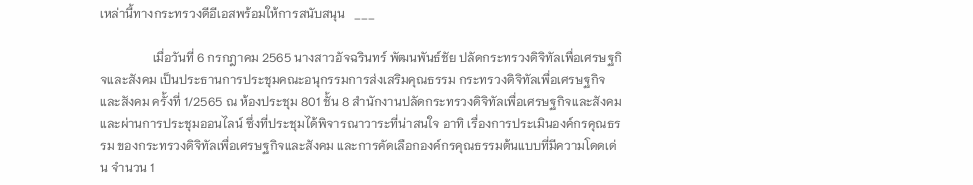เหล่านี้ทางกระทรวงดีอีเอสพร้อมให้การสนับสนุน   ___

                 เมื่อวันที่ 6 กรกฎาคม 2565 นางสาวอัจฉรินทร์ พัฒนพันธ์ชัย ปลัดกระทรวงดิจิทัลเพื่อเศรษฐกิจและสังคม เป็นประธานการประชุมคณะอนุกรรมการส่งเสริมคุณธรรม กระทรวงดิจิทัลเพื่อเศรษฐกิจและสังคม ครั้งที่ 1/2565 ณ ห้องประชุม 801 ชั้น 8 สำนักงานปลัดกระทรวงดิจิทัลเพื่อเศรษฐกิจและสังคม และผ่านการประชุมออนไลน์ ซึ่งที่ประชุมได้พิจารณาวาระที่น่าสนใจ อาทิ เรื่องการประเมินองค์กรคุณธรรม ของกระทรวงดิจิทัลเพื่อเศรษฐกิจและสังคม และการคัดเลือกองค์กรคุณธรรมต้นแบบที่มีความโดดเด่น จำนวน 1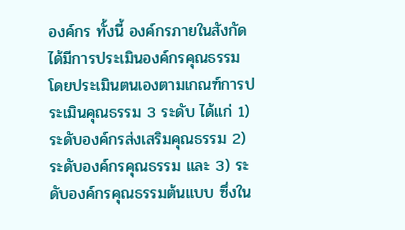องค์กร ทั้งนี้ องค์กรภายในสังกัดได้มีการประเมินองค์กรคุณธรรม โดยประเมินตนเองตามเกณฑ์การประเมินคุณธรรม 3 ระดับ ได้แก่ 1) ระดับองค์กรส่งเสริมคุณธรรม 2) ระดับองค์กรคุณธรรม และ 3) ระดับองค์กรคุณธรรมต้นแบบ ซึ่งใน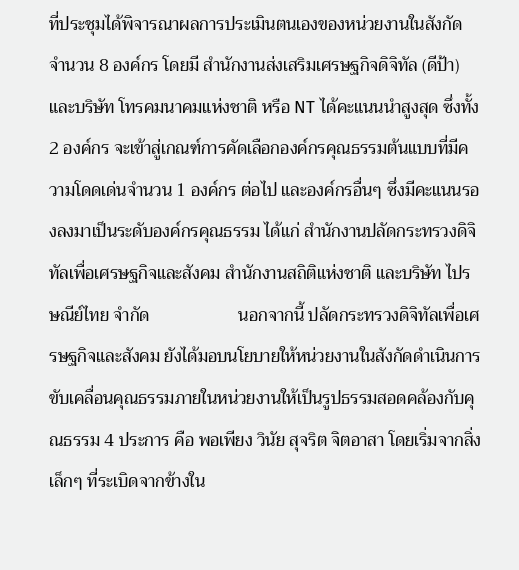ที่ประชุมได้พิจารณาผลการประเมินตนเองของหน่วยงานในสังกัด จำนวน 8 องค์กร โดยมี สำนักงานส่งเสริมเศรษฐกิจดิจิทัล (ดีป้า) และบริษัท โทรคมนาคมแห่งชาติ หรือ NT ได้คะแนนนำสูงสุด ซึ่งทั้ง 2 องค์กร จะเข้าสู่เกณฑ์การคัดเลือกองค์กรคุณธรรมต้นแบบที่มีความโดดเด่นจำนวน 1 องค์กร ต่อไป และองค์กรอื่นๆ ซึ่งมีคะแนนรองลงมาเป็นระดับองค์กรคุณธรรม ได้แก่ สำนักงานปลัดกระทรวงดิจิทัลเพื่อเศรษฐกิจและสังคม สำนักงานสถิติแห่งชาติ และบริษัท ไปรษณีย์ไทย จำกัด                    นอกจากนี้ ปลัดกระทรวงดิจิทัลเพื่อเศรษฐกิจและสังคม ยังได้มอบนโยบายให้หน่วยงานในสังกัดดำเนินการขับเคลื่อนคุณธรรมภายในหน่วยงานให้เป็นรูปธรรมสอดคล้องกับคุณธรรม 4 ประการ คือ พอเพียง วินัย สุจริต จิตอาสา โดยเริ่มจากสิ่งเล็กๆ ที่ระเบิดจากข้างใน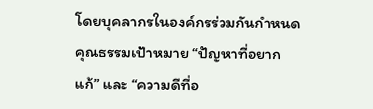โดยบุคลากรในองค์กรร่วมกันกำหนดคุณธรรมเป้าหมาย “ปัญหาที่อยากแก้” และ “ความดีที่อ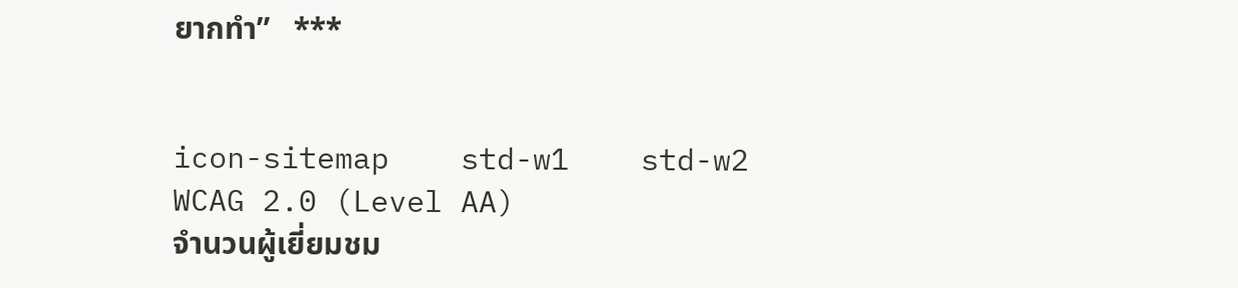ยากทำ”   ***


icon-sitemap    std-w1    std-w2    WCAG 2.0 (Level AA)
จำนวนผู้เยี่ยมชม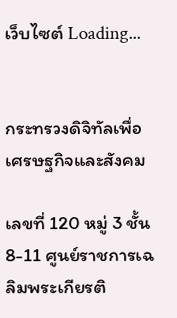เว็บไซต์ Loading...


กระทรวงดิจิทัลเพื่อเศรษฐกิจและสังคม

เลขที่ 120 หมู่ 3 ชั้น 8-11 ศูนย์ราชการเฉลิมพระเกียรติ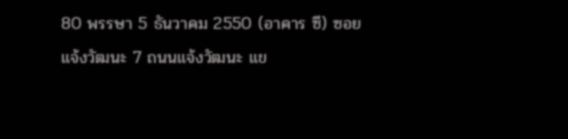80 พรรษา 5 ธันวาคม 2550 (อาคาร ซี) ซอยแจ้งวัฒนะ 7 ถนนแจ้งวัฒนะ แข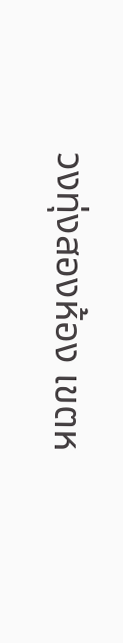วงทุ่งสองห้อง เขตห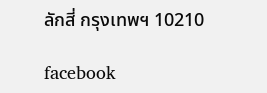ลักสี่ กรุงเทพฯ 10210

facebook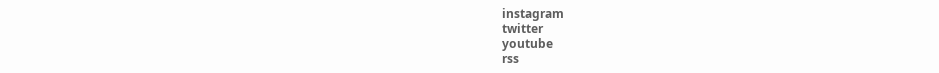instagram
twitter
youtube
rss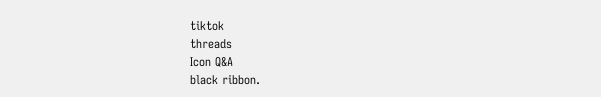tiktok
threads
Icon Q&A
black ribbon.